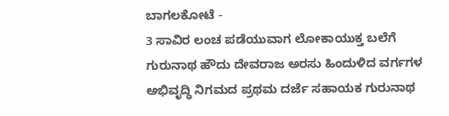ಬಾಗಲಕೋಟೆ -
3 ಸಾವಿರ ಲಂಚ ಪಡೆಯುವಾಗ ಲೋಕಾಯುಕ್ತ ಬಲೆಗೆ ಗುರುನಾಥ ಹೌದು ದೇವರಾಜ ಅರಸು ಹಿಂದುಳಿದ ವರ್ಗಗಳ ಅಭಿವೃದ್ಧಿ ನಿಗಮದ ಪ್ರಥಮ ದರ್ಜೆ ಸಹಾಯಕ ಗುರುನಾಥ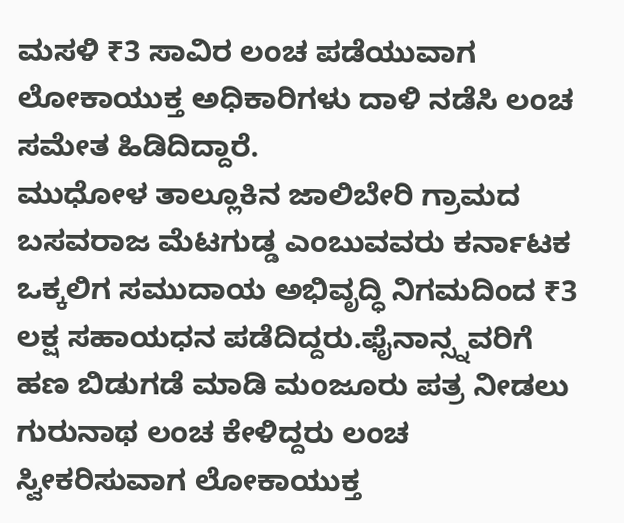ಮಸಳಿ ₹3 ಸಾವಿರ ಲಂಚ ಪಡೆಯುವಾಗ ಲೋಕಾಯುಕ್ತ ಅಧಿಕಾರಿಗಳು ದಾಳಿ ನಡೆಸಿ ಲಂಚ ಸಮೇತ ಹಿಡಿದಿದ್ದಾರೆ.
ಮುಧೋಳ ತಾಲ್ಲೂಕಿನ ಜಾಲಿಬೇರಿ ಗ್ರಾಮದ ಬಸವರಾಜ ಮೆಟಗುಡ್ಡ ಎಂಬುವವರು ಕರ್ನಾಟಕ ಒಕ್ಕಲಿಗ ಸಮುದಾಯ ಅಭಿವೃದ್ಧಿ ನಿಗಮದಿಂದ ₹3 ಲಕ್ಷ ಸಹಾಯಧನ ಪಡೆದಿದ್ದರು.ಫೈನಾನ್ಸ್ನವರಿಗೆ ಹಣ ಬಿಡುಗಡೆ ಮಾಡಿ ಮಂಜೂರು ಪತ್ರ ನೀಡಲು ಗುರುನಾಥ ಲಂಚ ಕೇಳಿದ್ದರು ಲಂಚ ಸ್ವೀಕರಿಸುವಾಗ ಲೋಕಾಯುಕ್ತ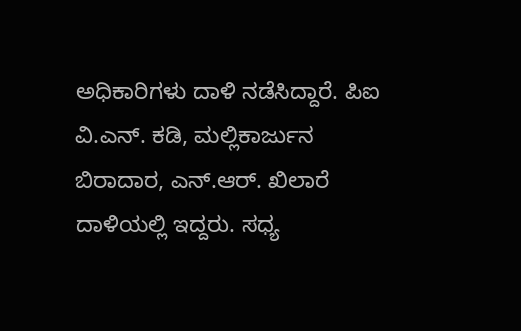ಅಧಿಕಾರಿಗಳು ದಾಳಿ ನಡೆಸಿದ್ದಾರೆ. ಪಿಐ ವಿ.ಎನ್. ಕಡಿ, ಮಲ್ಲಿಕಾರ್ಜುನ ಬಿರಾದಾರ, ಎನ್.ಆರ್. ಖಿಲಾರೆ ದಾಳಿಯಲ್ಲಿ ಇದ್ದರು. ಸಧ್ಯ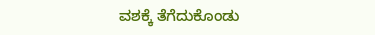ವಶಕ್ಕೆ ತೆಗೆದುಕೊಂಡು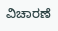ವಿಚಾರಣೆ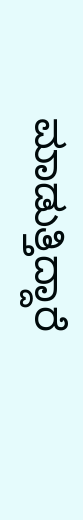ಮಾಡುತ್ತಿದ್ದಾರೆ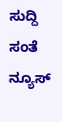ಸುದ್ದಿ ಸಂತೆ ನ್ಯೂಸ್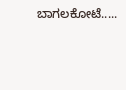ಬಾಗಲಕೋಟೆ.....